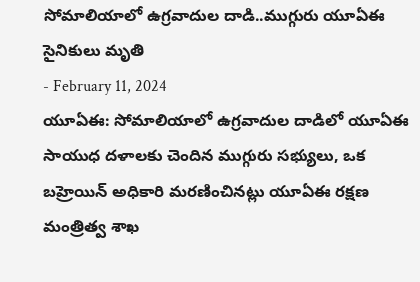సోమాలియాలో ఉగ్రవాదుల దాడి..ముగ్గురు యూఏఈ సైనికులు మృతి
- February 11, 2024
యూఏఈ: సోమాలియాలో ఉగ్రవాదుల దాడిలో యూఏఈ సాయుధ దళాలకు చెందిన ముగ్గురు సభ్యులు, ఒక బహ్రెయిన్ అధికారి మరణించినట్లు యూఏఈ రక్షణ మంత్రిత్వ శాఖ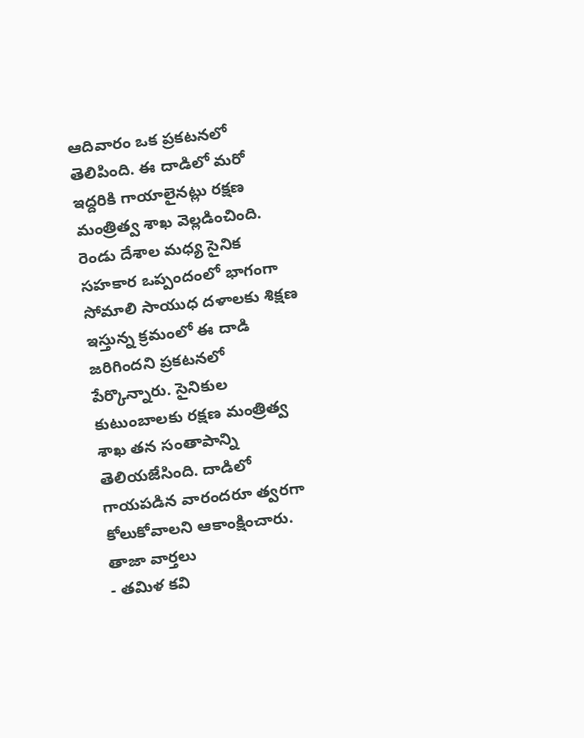ఆదివారం ఒక ప్రకటనలో తెలిపింది. ఈ దాడిలో మరో ఇద్దరికి గాయాలైనట్లు రక్షణ మంత్రిత్వ శాఖ వెల్లడించింది. రెండు దేశాల మధ్య సైనిక సహకార ఒప్పందంలో భాగంగా సోమాలి సాయుధ దళాలకు శిక్షణ ఇస్తున్న క్రమంలో ఈ దాడి జరిగిందని ప్రకటనలో పేర్కొన్నారు. సైనికుల కుటుంబాలకు రక్షణ మంత్రిత్వ శాఖ తన సంతాపాన్ని తెలియజేసింది. దాడిలో గాయపడిన వారందరూ త్వరగా కోలుకోవాలని ఆకాంక్షించారు.
తాజా వార్తలు
- తమిళ కవి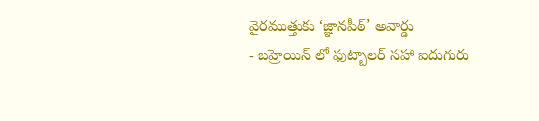వైరముత్తుకు ‘జ్ఞానపీఠ్’ అవార్డు
- బహ్రెయిన్ లో ఫుట్బాలర్ సహా ఐదుగురు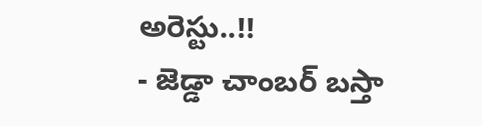అరెస్టు..!!
- జెడ్డా చాంబర్ బస్తా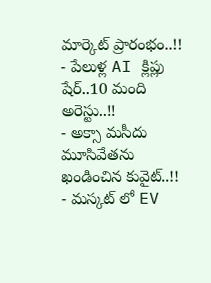మార్కెట్ ప్రారంభం..!!
- పేలుళ్ల AI క్లిప్లు షేర్..10 మంది అరెస్టు..!!
- అక్సా మసీదు మూసివేతను ఖండించిన కువైట్..!!
- మస్కట్ లో EV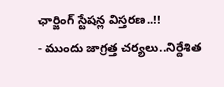ఛార్జింగ్ స్టేషన్ల విస్తరణ..!!
- ముందు జాగ్రత్త చర్యలు..నిర్దేశిత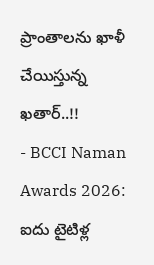ప్రాంతాలను ఖాళీ చేయిస్తున్న ఖతార్..!!
- BCCI Naman Awards 2026: ఐదు టైటిళ్ల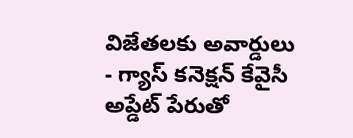విజేతలకు అవార్డులు
- గ్యాస్ కనెక్షన్ కేవైసీ అప్డేట్ పేరుతో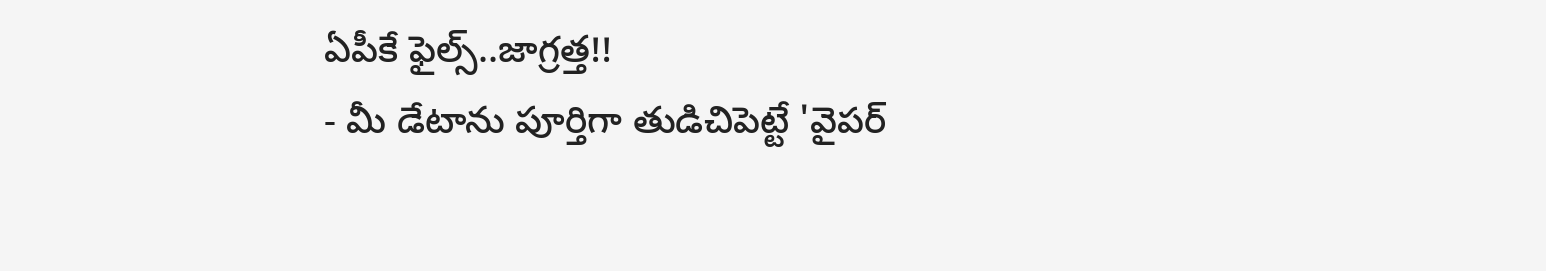ఏపీకే ఫైల్స్..జాగ్రత్త!!
- మీ డేటాను పూర్తిగా తుడిచిపెట్టే 'వైపర్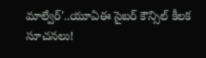మాల్వేర్'..యూఏఈ సైబర్ కౌన్సిల్ కీలక సూచనలు!